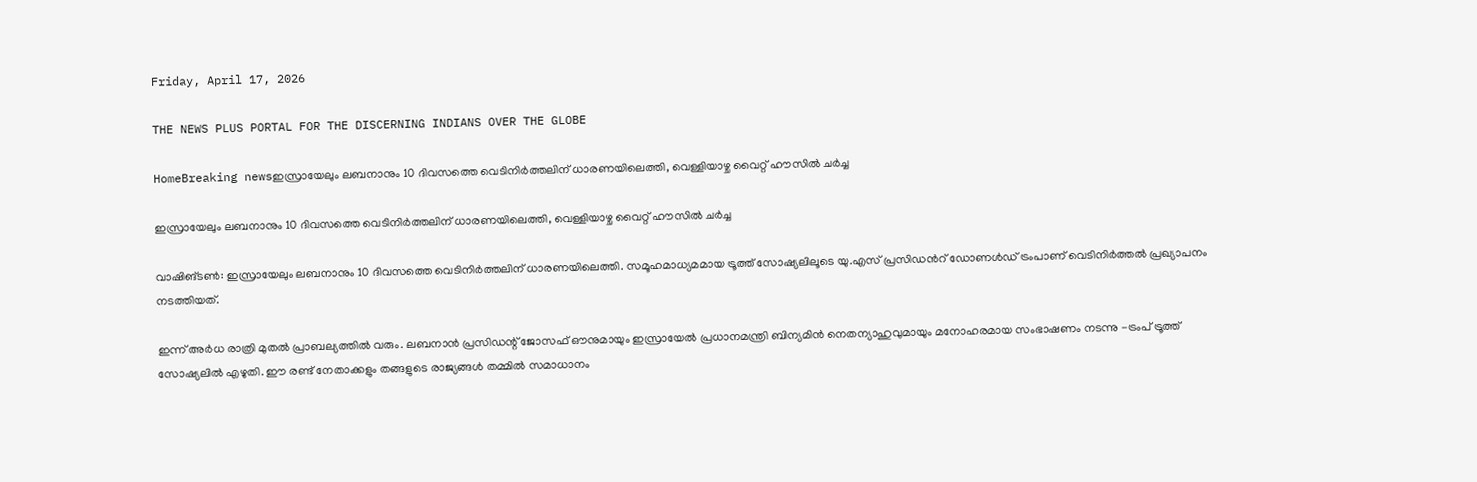Friday, April 17, 2026

THE NEWS PLUS PORTAL FOR THE DISCERNING INDIANS OVER THE GLOBE

HomeBreaking newsഇസ്രായേലും ലബനാനും 10 ദിവസത്തെ വെടിനിർത്തലിന് ധാരണയിലെത്തി, വെള്ളിയാഴ്ച വൈറ്റ് ഹൗസില്‍ ചര്‍ച്ച

ഇസ്രായേലും ലബനാനും 10 ദിവസത്തെ വെടിനിർത്തലിന് ധാരണയിലെത്തി, വെള്ളിയാഴ്ച വൈറ്റ് ഹൗസില്‍ ചര്‍ച്ച

വാഷിങ്ടൺ: ഇസ്രായേലും ലബനാനും 10 ദിവസത്തെ വെടിനിർത്തലിന് ധാരണയിലെത്തി. സമൂഹമാധ്യമമായ ട്രൂത്ത് സോഷ്യലിലൂടെ യു.എസ് പ്രസിഡന്‍റ് ഡോണൾഡ് ട്രംപാണ് വെടിനിർത്തൽ പ്രഖ്യാപനം നടത്തിയത്.

ഇന്ന് അർധ രാത്രി മുതൽ പ്രാബല്യത്തിൽ വരും. ലബനാൻ പ്രസിഡന്റ് ജോസഫ് ഔനുമായും ഇസ്രായേൽ പ്രധാനമന്ത്രി ബിന്യമിൻ നെതന്യാഹുവുമായും മനോഹരമായ സംഭാഷണം നടന്നു -ട്രംപ് ട്രൂത്ത് സോഷ്യലിൽ എഴുതി. ഈ രണ്ട് നേതാക്കളും തങ്ങളുടെ രാജ്യങ്ങൾ തമ്മിൽ സമാധാനം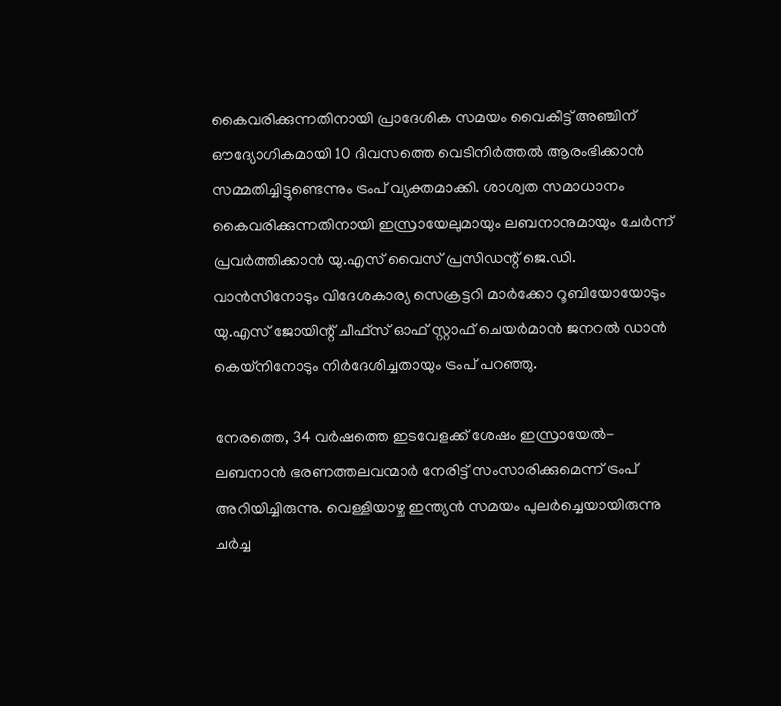കൈവരിക്കുന്നതിനായി പ്രാദേശിക സമയം വൈകീട്ട് അഞ്ചിന് ഔദ്യോഗികമായി 10 ദിവസത്തെ വെടിനിർത്തൽ ആരംഭിക്കാൻ സമ്മതിച്ചിട്ടുണ്ടെന്നും ട്രംപ് വ്യക്തമാക്കി. ശാശ്വത സമാധാനം കൈവരിക്കുന്നതിനായി ഇസ്രായേലുമായും ലബനാനുമായും ചേർന്ന് പ്രവർത്തിക്കാൻ യു.എസ് വൈസ് പ്രസിഡന്റ് ജെ.ഡി. വാൻസിനോടും വിദേശകാര്യ സെക്രട്ടറി മാർക്കോ റൂബിയോയോടും യു.എസ് ജോയിന്റ് ചീഫ്സ് ഓഫ് സ്റ്റാഫ് ചെയർമാൻ ജനറൽ ഡാൻ കെയ്‌നിനോടും നിർദേശിച്ചതായും ട്രംപ് പറഞ്ഞു.

നേരത്തെ, 34 വർഷത്തെ ഇടവേളക്ക് ശേഷം ഇസ്രായേൽ-ലബനാൻ ഭരണത്തലവന്മാർ നേരിട്ട് സംസാരിക്കുമെന്ന് ട്രംപ് അറിയിച്ചിരുന്നു. വെള്ളിയാഴ്ച ഇന്ത്യൻ സമയം പുലർച്ചെയായിരുന്നു ചർച്ച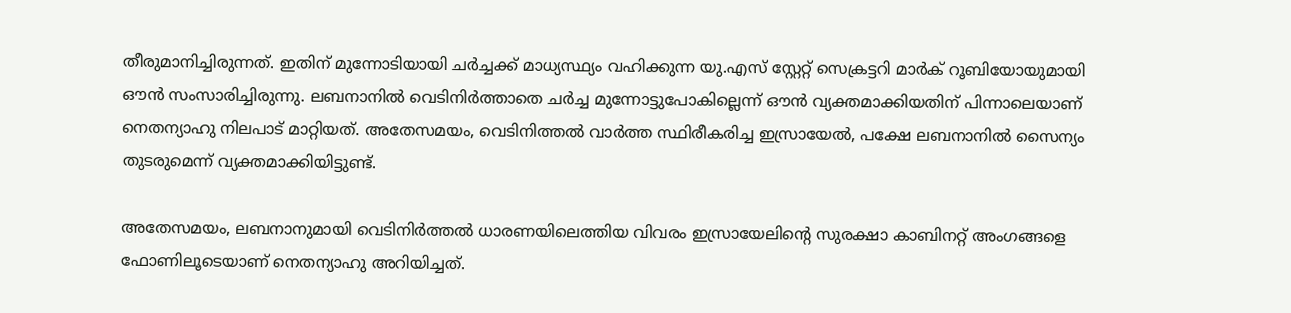തീരുമാനിച്ചിരുന്നത്. ഇതിന് മുന്നോടിയായി ചർച്ചക്ക് മാധ്യസ്ഥ്യം വഹിക്കുന്ന യു.എസ് സ്റ്റേറ്റ് സെക്രട്ടറി മാർക് റൂബിയോയുമായി ഔൻ സംസാരിച്ചിരുന്നു. ലബനാനിൽ വെടിനിർത്താതെ ചർച്ച മുന്നോട്ടുപോകില്ലെന്ന് ഔൻ വ്യക്തമാക്കിയതിന് പിന്നാലെയാണ് നെതന്യാഹു നിലപാട് മാറ്റിയത്. അതേസമയം, വെടിനിത്തൽ വാർത്ത സ്ഥിരീകരിച്ച ഇസ്രായേൽ, പക്ഷേ ലബനാനിൽ സൈന്യം തുടരുമെന്ന് വ്യക്തമാക്കിയിട്ടുണ്ട്.

അതേസമയം, ലബനാനുമായി വെടിനിർത്തൽ ധാരണയിലെത്തിയ വിവരം ഇസ്രായേലിന്റെ സുരക്ഷാ കാബിനറ്റ് അംഗങ്ങളെ ഫോണിലൂടെയാണ് നെതന്യാഹു അറിയിച്ചത്.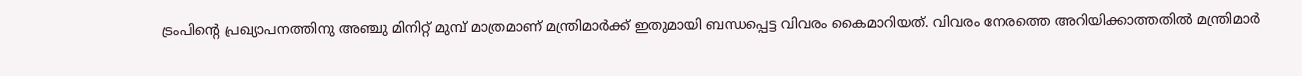ട്രംപിന്‍റെ പ്രഖ്യാപനത്തിനു അഞ്ചു മിനിറ്റ് മുമ്പ് മാത്രമാണ് മന്ത്രിമാർക്ക് ഇതുമായി ബന്ധപ്പെട്ട വിവരം കൈമാറിയത്. വിവരം നേരത്തെ അറിയിക്കാത്തതിൽ മന്ത്രിമാർ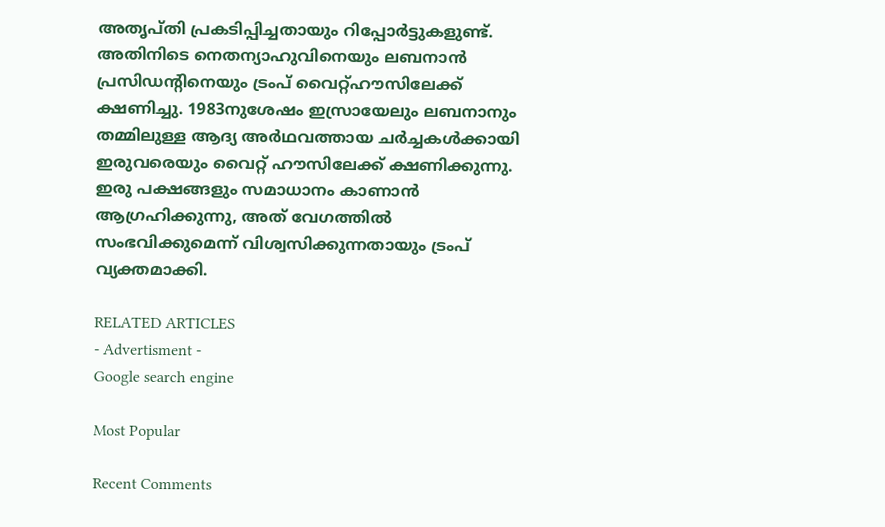അതൃപ്തി പ്രകടിപ്പിച്ചതായും റിപ്പോർട്ടുകളുണ്ട്. അതിനിടെ നെതന്യാഹുവിനെയും ലബനാൻ പ്രസിഡന്‍റിനെയും ട്രംപ് വൈറ്റ്ഹൗസിലേക്ക് ക്ഷണിച്ചു. 1983നുശേഷം ഇസ്രായേലും ലബനാനും തമ്മിലുള്ള ആദ്യ അർഥവത്തായ ചർച്ചകൾക്കായി ഇരുവരെയും വൈറ്റ് ഹൗസിലേക്ക് ക്ഷണിക്കുന്നു. ഇരു പക്ഷങ്ങളും സമാധാനം കാണാൻ ആഗ്രഹിക്കുന്നു, അത് വേഗത്തിൽ സംഭവിക്കുമെന്ന് വിശ്വസിക്കുന്നതായും ട്രംപ് വ്യക്തമാക്കി.

RELATED ARTICLES
- Advertisment -
Google search engine

Most Popular

Recent Comments